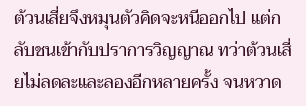ต้วนเสี่ยจึงหมุนตัวคิดจะหนีออกไป แต่กลับชนเข้ากับปราการวิญญาณ ทว่าต้วนเสี่ยไม่ลดละและลองอีกหลายครั้ง จนหวาด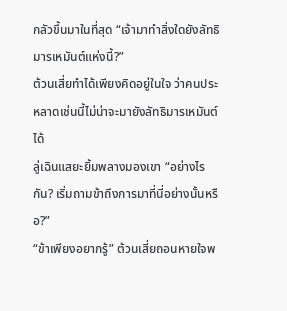กลัวขึ้นมาในที่สุด “เจ้ามาทำสิ่งใดยังลัทธิมารเหมันต์แห่งนี้?”
ต้วนเสี่ยทำได้เพียงคิดอยู่ในใจ ว่าคนประหลาดเช่นนี้ไม่น่าจะมายังลัทธิมารเหมันต์ได้
ลู่เฉินแสยะยิ้มพลางมองเขา “อย่างไรกัน? เริ่มถามข้าถึงการมาที่นี่อย่างนั้นหรือ?”
“ข้าเพียงอยากรู้” ต้วนเสี่ยถอนหายใจพ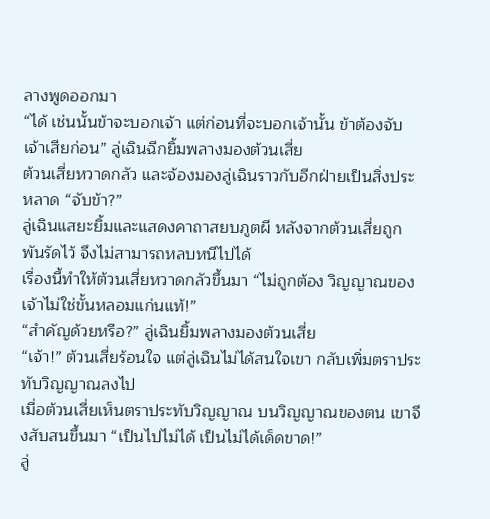ลางพูดออกมา
“ได้ เช่นนั้นข้าจะบอกเจ้า แต่ก่อนที่จะบอกเจ้านั้น ข้าต้องจับเจ้าเสียก่อน” ลู่เฉินฉีกยิ้มพลางมองต้วนเสี่ย
ต้วนเสี่ยหวาดกลัว และจ้องมองลู่เฉินราวกับอีกฝ่ายเป็นสิ่งประหลาด “จับข้า?”
ลู่เฉินแสยะยิ้มและแสดงคาถาสยบภูตผี หลังจากต้วนเสี่ยถูกพันรัดไว้ จึงไม่สามารถหลบหนีไปได้
เรื่องนี้ทำให้ต้วนเสี่ยหวาดกลัวขึ้นมา “ไม่ถูกต้อง วิญญาณของเจ้าไม่ใช่ขั้นหลอมแก่นแท้!”
“สำคัญด้วยหรือ?” ลู่เฉินยิ้มพลางมองต้วนเสี่ย
“เจ้า!” ต้วนเสี่ยร้อนใจ แต่ลู่เฉินไม่ได้สนใจเขา กลับเพิ่มตราประทับวิญญาณลงไป
เมื่อต้วนเสี่ยเห็นตราประทับวิญญาณ บนวิญญาณของตน เขาจึงสับสนขึ้นมา “เป็นไปไม่ได้ เป็นไม่ได้เด็ดขาด!”
ลู่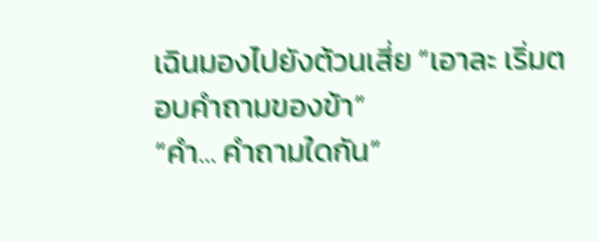เฉินมองไปยังต้วนเสี่ย “เอาละ เริ่มตอบคำถามของข้า”
“คำ… คำถามใดกัน”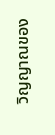วิญญาณของ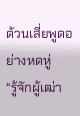ต้วนเสี่ยพูดอย่างหดหู่
“รู้จักผู้เฒ่า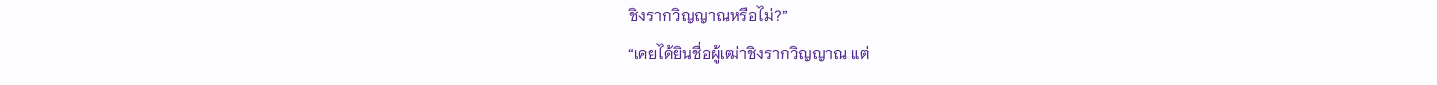ชิงรากวิญญาณหรือไม่?”
“เคยได้ยินชื่อผู้เฒ่าชิงรากวิญญาณ แต่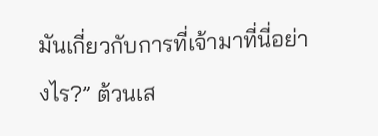มันเกี่ยวกับการที่เจ้ามาที่นี่อย่างไร?” ต้วนเส